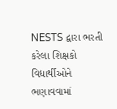NESTS દ્વારા ભરતી કરેલા શિક્ષકો વિદ્યાર્થીઓને ભણાવવામાં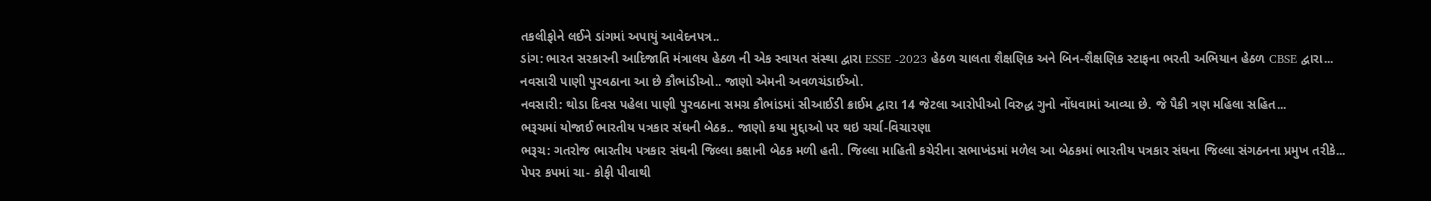તકલીફોને લઈને ડાંગમાં અપાયું આવેદનપત્ર..
ડાંગ: ભારત સરકારની આદિજાતિ મંત્રાલય હેઠળ ની એક સ્વાયત સંસ્થા દ્વારા ESSE -2023 હેઠળ ચાલતા શૈક્ષણિક અને બિન-શૈક્ષણિક સ્ટાફના ભરતી અભિયાન હેઠળ CBSE દ્વારા...
નવસારી પાણી પુરવઠાના આ છે કૌભાંડીઓ.. જાણો એમની અવળચંડાઈઓ.
નવસારી: થોડા દિવસ પહેલા પાણી પુરવઠાના સમગ્ર કૌભાંડમાં સીઆઈડી ક્રાઈમ દ્વારા 14 જેટલા આરોપીઓ વિરુદ્ધ ગુનો નોંધવામાં આવ્યા છે. જે પૈકી ત્રણ મહિલા સહિત...
ભરૂચમાં યોજાઈ ભારતીય પત્રકાર સંઘની બેઠક.. જાણો કયા મુદ્દાઓ પર થઇ ચર્ચા-વિચારણા
ભરૂચ: ગતરોજ ભારતીય પત્રકાર સંઘની જિલ્લા કક્ષાની બેઠક મળી હતી. જિલ્લા માહિતી કચેરીના સભાખંડમાં મળેલ આ બેઠકમાં ભારતીય પત્રકાર સંઘના જિલ્લા સંગઠનના પ્રમુખ તરીકે...
પેપર કપમાં ચા- કોફી પીવાથી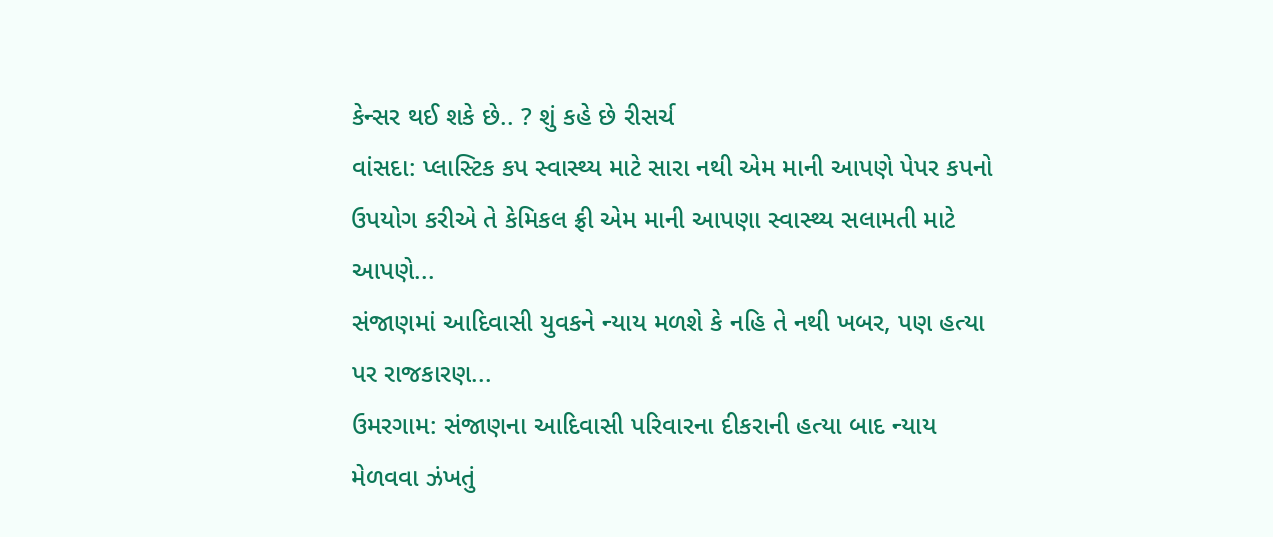કેન્સર થઈ શકે છે.. ? શું કહે છે રીસર્ચ
વાંસદા: પ્લાસ્ટિક કપ સ્વાસ્થ્ય માટે સારા નથી એમ માની આપણે પેપર કપનો ઉપયોગ કરીએ તે કેમિકલ ફ્રી એમ માની આપણા સ્વાસ્થ્ય સલામતી માટે આપણે...
સંજાણમાં આદિવાસી યુવકને ન્યાય મળશે કે નહિ તે નથી ખબર, પણ હત્યા પર રાજકારણ...
ઉમરગામ: સંજાણના આદિવાસી પરિવારના દીકરાની હત્યા બાદ ન્યાય મેળવવા ઝંખતું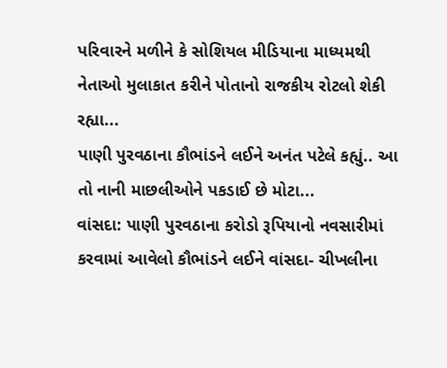પરિવારને મળીને કે સોશિયલ મીડિયાના માધ્યમથી નેતાઓ મુલાકાત કરીને પોતાનો રાજકીય રોટલો શેકી રહ્યા...
પાણી પુરવઠાના કૌભાંડને લઈને અનંત પટેલે કહ્યું.. આ તો નાની માછલીઓને પકડાઈ છે મોટા...
વાંસદા: પાણી પુરવઠાના કરોડો રૂપિયાનો નવસારીમાં કરવામાં આવેલો કૌભાંડને લઈને વાંસદા- ચીખલીના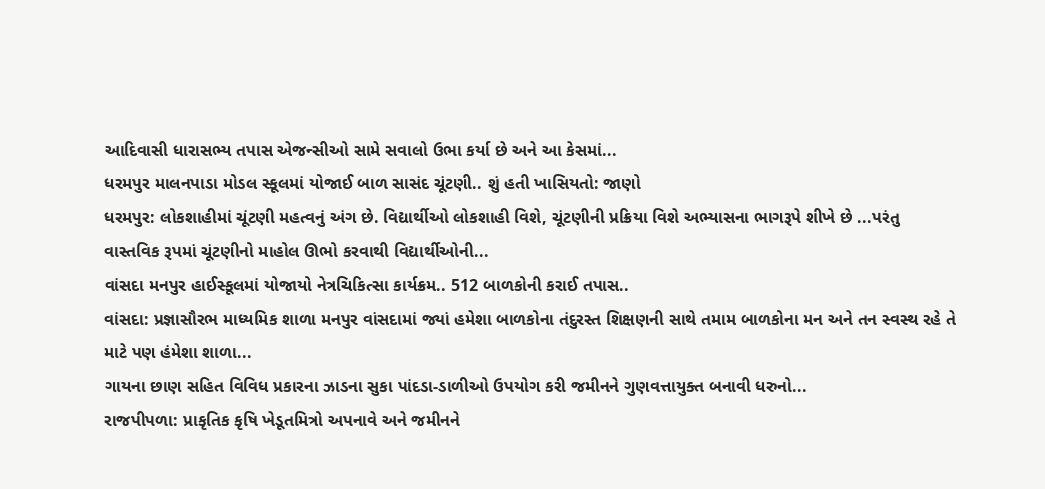આદિવાસી ધારાસભ્ય તપાસ એજન્સીઓ સામે સવાલો ઉભા કર્યા છે અને આ કેસમાં...
ધરમપુર માલનપાડા મોડલ સ્કૂલમાં યોજાઈ બાળ સાસંદ ચૂંટણી.. શું હતી ખાસિયતો: જાણો
ધરમપુર: લોકશાહીમાં ચૂંટણી મહત્વનું અંગ છે. વિદ્યાર્થીઓ લોકશાહી વિશે, ચૂંટણીની પ્રક્રિયા વિશે અભ્યાસના ભાગરૂપે શીખે છે ...પરંતુ વાસ્તવિક રૂપમાં ચૂંટણીનો માહોલ ઊભો કરવાથી વિદ્યાર્થીઓની...
વાંસદા મનપુર હાઈસ્કૂલમાં યોજાયો નેત્રચિકિત્સા કાર્યક્રમ.. 512 બાળકોની કરાઈ તપાસ..
વાંસદા: પ્રજ્ઞાસૌરભ માધ્યમિક શાળા મનપુર વાંસદામાં જ્યાં હમેશા બાળકોના તંદુરસ્ત શિક્ષણની સાથે તમામ બાળકોના મન અને તન સ્વસ્થ રહે તે માટે પણ હંમેશા શાળા...
ગાયના છાણ સહિત વિવિધ પ્રકારના ઝાડના સુકા પાંદડા-ડાળીઓ ઉપયોગ કરી જમીનને ગુણવત્તાયુક્ત બનાવી ધરુનો...
રાજપીપળા: પ્રાકૃતિક કૃષિ ખેડૂતમિત્રો અપનાવે અને જમીનને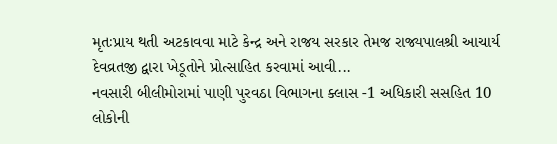મૃતઃપ્રાય થતી અટકાવવા માટે કેન્દ્ર અને રાજય સરકાર તેમજ રાજ્યપાલશ્રી આચાર્ય દેવવ્રતજી દ્વારા ખેડૂતોને પ્રોત્સાહિત કરવામાં આવી...
નવસારી બીલીમોરામાં પાણી પુરવઠા વિભાગના ક્લાસ -1 અધિકારી સસહિત 10 લોકોની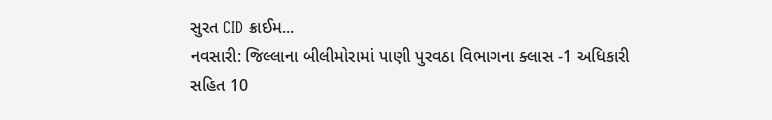સુરત CID ક્રાઈમ...
નવસારી: જિલ્લાના બીલીમોરામાં પાણી પુરવઠા વિભાગના ક્લાસ -1 અધિકારી સહિત 10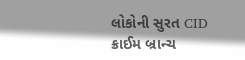લોકોની સુરત CID ક્રાઈમ બ્રાન્ચ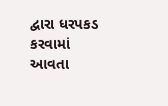દ્વારા ધરપકડ કરવામાં આવતા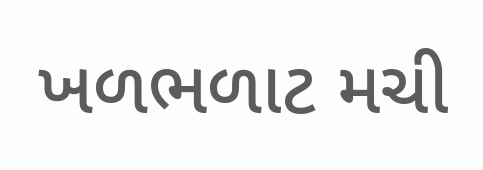ખળભળાટ મચી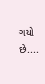ગયો છે....